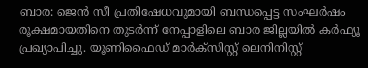ബാര: ജെൻ സീ പ്രതിഷേധവുമായി ബന്ധപ്പെട്ട സംഘർഷം രൂക്ഷമായതിനെ തുടർന്ന് നേപ്പാളിലെ ബാര ജില്ലയിൽ കർഫ്യൂ പ്രഖ്യാപിച്ചു. യൂണിഫൈഡ് മാർക്സിസ്റ്റ് ലെനിനിസ്റ്റ്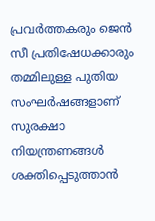പ്രവർത്തകരും ജെൻ സീ പ്രതിഷേധക്കാരും തമ്മിലുള്ള പുതിയ സംഘർഷങ്ങളാണ് സുരക്ഷാ നിയന്ത്രണങ്ങൾ ശക്തിപ്പെടുത്താൻ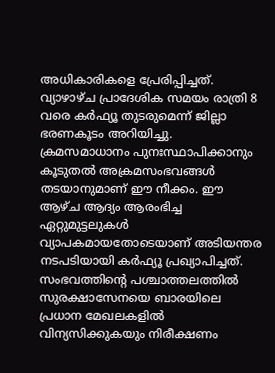അധികാരികളെ പ്രേരിപ്പിച്ചത്.
വ്യാഴാഴ്ച പ്രാദേശിക സമയം രാത്രി 8 വരെ കർഫ്യൂ തുടരുമെന്ന് ജില്ലാ ഭരണകൂടം അറിയിച്ചു. ക്രമസമാധാനം പുനഃസ്ഥാപിക്കാനും കൂടുതൽ അക്രമസംഭവങ്ങൾ തടയാനുമാണ് ഈ നീക്കം. ഈ ആഴ്ച ആദ്യം ആരംഭിച്ച ഏറ്റുമുട്ടലുകൾ വ്യാപകമായതോടെയാണ് അടിയന്തര നടപടിയായി കർഫ്യൂ പ്രഖ്യാപിച്ചത്.
സംഭവത്തിന്റെ പശ്ചാത്തലത്തിൽ സുരക്ഷാസേനയെ ബാരയിലെ പ്രധാന മേഖലകളിൽ വിന്യസിക്കുകയും നിരീക്ഷണം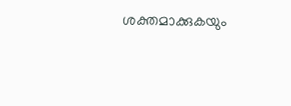ശക്തമാക്കുകയും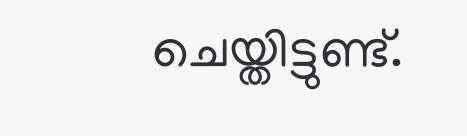ചെയ്തിട്ടുണ്ട്.